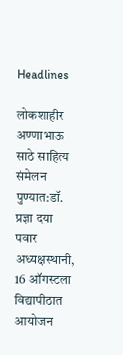Headlines

लोकशाहीर अण्णाभाऊ साठे साहित्य संमेलन पुण्यात:डॉ. प्रज्ञा दया पवार अध्यक्षस्थानी, 16 ऑगस्टला विद्यापीठात आयोजन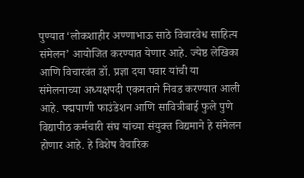पुण्यात ‘लोकशाहीर अण्णाभाऊ साठे विचारवेध साहित्य संमेलन’ आयोजित करण्यात येणार आहे. ज्येष्ठ लेखिका आणि विचारवंत डॉ. प्रज्ञा दया पवार यांची या संमेलनाच्या अध्यक्षपदी एकमताने निवड करण्यात आली आहे. पद्मपाणी फाउंडेशन आणि सावित्रीबाई फुले पुणे विद्यापीठ कर्मचारी संघ यांच्या संयुक्त विद्यमाने हे संमेलन होणार आहे. हे विशेष वैचारिक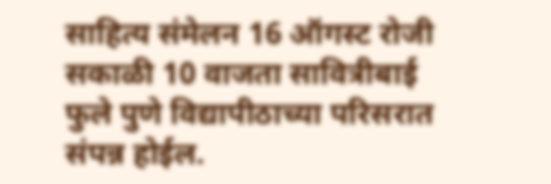साहित्य संमेलन 16 ऑगस्ट रोजी सकाळी 10 वाजता सावित्रीबाई फुले पुणे विद्यापीठाच्या परिसरात संपन्न होईल.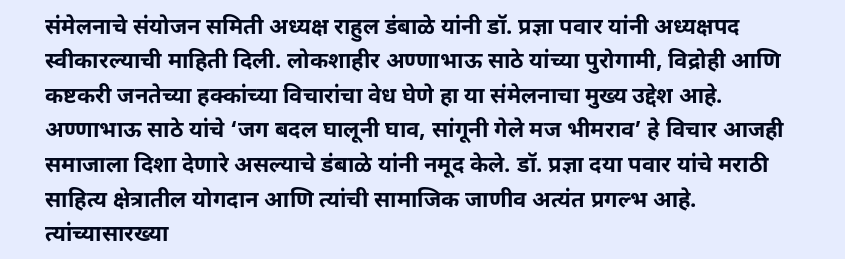संमेलनाचे संयोजन समिती अध्यक्ष राहुल डंबाळे यांनी डॉ. प्रज्ञा पवार यांनी अध्यक्षपद स्वीकारल्याची माहिती दिली. लोकशाहीर अण्णाभाऊ साठे यांच्या पुरोगामी, विद्रोही आणि कष्टकरी जनतेच्या हक्कांच्या विचारांचा वेध घेणे हा या संमेलनाचा मुख्य उद्देश आहे. अण्णाभाऊ साठे यांचे ‘जग बदल घालूनी घाव, सांगूनी गेले मज भीमराव’ हे विचार आजही समाजाला दिशा देणारे असल्याचे डंबाळे यांनी नमूद केले. डॉ. प्रज्ञा दया पवार यांचे मराठी साहित्य क्षेत्रातील योगदान आणि त्यांची सामाजिक जाणीव अत्यंत प्रगल्भ आहे. त्यांच्यासारख्या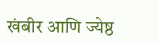खंबीर आणि ज्येष्ठ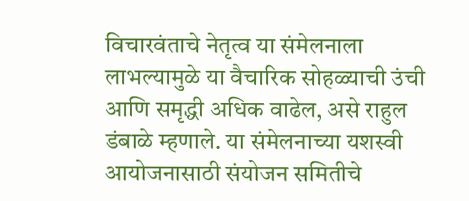विचारवंताचे नेतृत्व या संमेलनाला लाभल्यामुळे या वैचारिक सोहळ्याची उंची आणि समृद्धी अधिक वाढेल, असे राहुल डंबाळे म्हणाले. या संमेलनाच्या यशस्वी आयोजनासाठी संयोजन समितीचे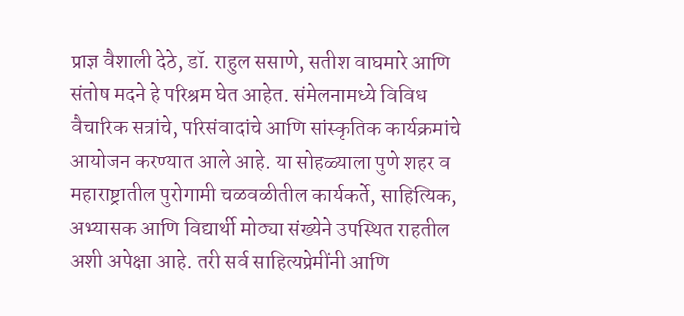प्राज्ञ वैशाली देठे, डॉ. राहुल ससाणे, सतीश वाघमारे आणि संतोष मदने हे परिश्रम घेत आहेत. संमेलनामध्ये विविध वैचारिक सत्रांचे, परिसंवादांचे आणि सांस्कृतिक कार्यक्रमांचे आयोजन करण्यात आले आहे. या सोहळ्याला पुणे शहर व महाराष्ट्रातील पुरोगामी चळवळीतील कार्यकर्ते, साहित्यिक, अभ्यासक आणि विद्यार्थी मोठ्या संख्येने उपस्थित राहतील अशी अपेक्षा आहे. तरी सर्व साहित्यप्रेमींनी आणि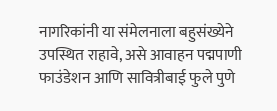नागरिकांनी या संमेलनाला बहुसंख्येने उपस्थित राहावे, असे आवाहन पद्मपाणी फाउंडेशन आणि सावित्रीबाई फुले पुणे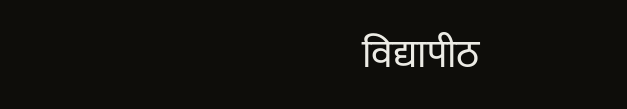विद्यापीठ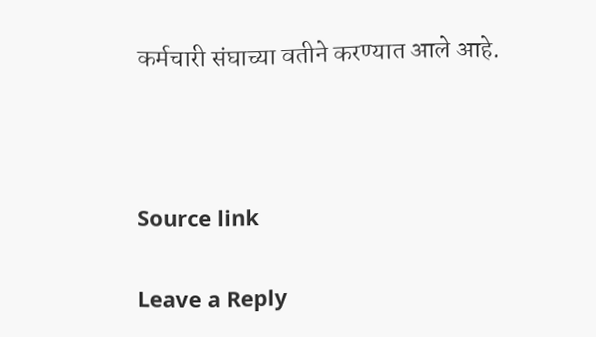कर्मचारी संघाच्या वतीने करण्यात आले आहे.



Source link

Leave a Reply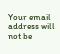Your email address will not be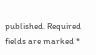published. Required fields are marked *